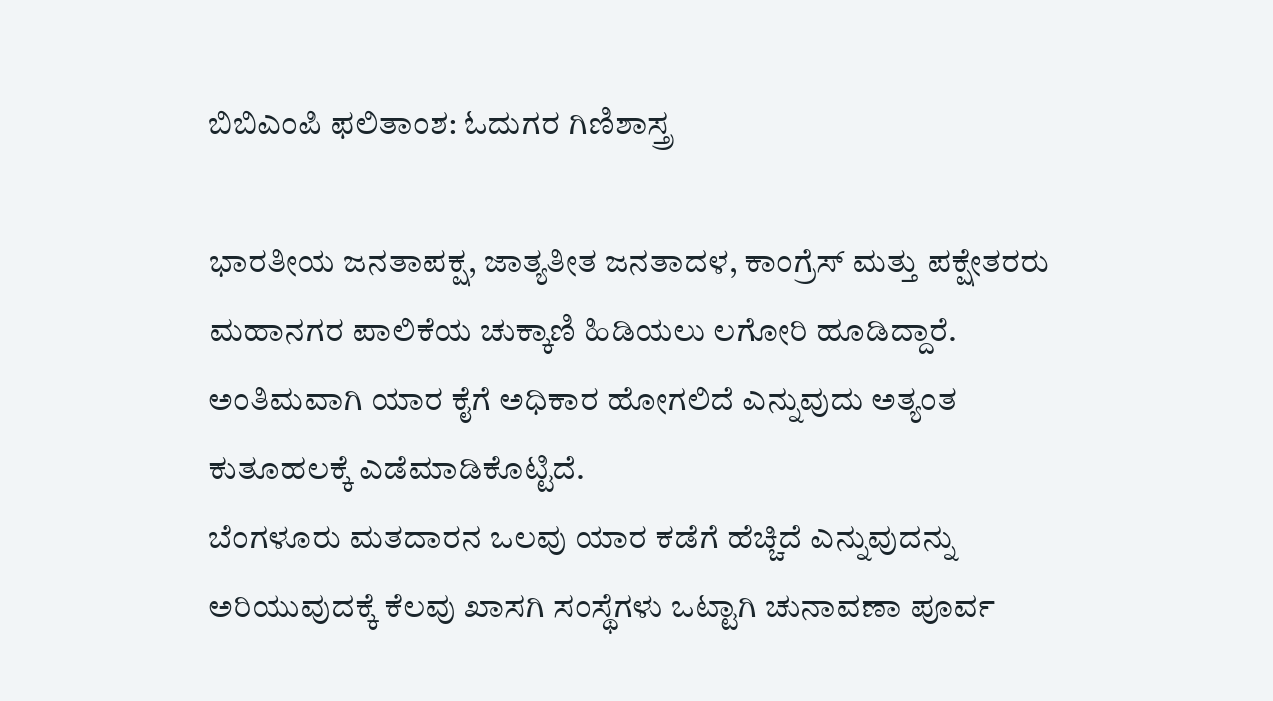ಬಿಬಿಎಂಪಿ ಫಲಿತಾಂಶ: ಓದುಗರ ಗಿಣಿಶಾಸ್ತ್ರ

ಭಾರತೀಯ ಜನತಾಪಕ್ಷ, ಜಾತ್ಯತೀತ ಜನತಾದಳ, ಕಾಂಗ್ರೆಸ್ ಮತ್ತು ಪಕ್ಷೇತರರು ಮಹಾನಗರ ಪಾಲಿಕೆಯ ಚುಕ್ಕಾಣಿ ಹಿಡಿಯಲು ಲಗೋರಿ ಹೂಡಿದ್ದಾರೆ. ಅಂತಿಮವಾಗಿ ಯಾರ ಕೈಗೆ ಅಧಿಕಾರ ಹೋಗಲಿದೆ ಎನ್ನುವುದು ಅತ್ಯಂತ ಕುತೂಹಲಕ್ಕೆ ಎಡೆಮಾಡಿಕೊಟ್ಟಿದೆ.
ಬೆಂಗಳೂರು ಮತದಾರನ ಒಲವು ಯಾರ ಕಡೆಗೆ ಹೆಚ್ಚಿದೆ ಎನ್ನುವುದನ್ನು ಅರಿಯುವುದಕ್ಕೆ ಕೆಲವು ಖಾಸಗಿ ಸಂಸ್ಥೆಗಳು ಒಟ್ಟಾಗಿ ಚುನಾವಣಾ ಪೂರ್ವ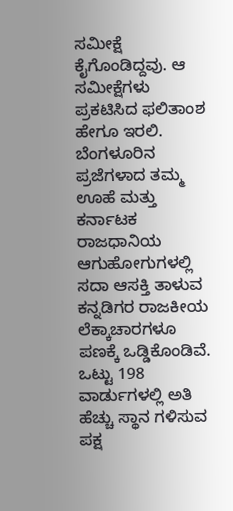ಸಮೀಕ್ಷೆ ಕೈಗೊಂಡಿದ್ದವು. ಆ ಸಮೀಕ್ಷೆಗಳು ಪ್ರಕಟಿಸಿದ ಫಲಿತಾಂಶ ಹೇಗೂ ಇರಲಿ. ಬೆಂಗಳೂರಿನ ಪ್ರಜೆಗಳಾದ ತಮ್ಮ ಊಹೆ ಮತ್ತು ಕರ್ನಾಟಕ ರಾಜಧಾನಿಯ ಆಗುಹೋಗುಗಳಲ್ಲಿ ಸದಾ ಆಸಕ್ತಿ ತಾಳುವ ಕನ್ನಡಿಗರ ರಾಜಕೀಯ ಲೆಕ್ಕಾಚಾರಗಳೂ ಪಣಕ್ಕೆ ಒಡ್ಡಿಕೊಂಡಿವೆ.
ಒಟ್ಟು 198 ವಾರ್ಡುಗಳಲ್ಲಿ ಅತಿ ಹೆಚ್ಚು ಸ್ಥಾನ ಗಳಿಸುವ ಪಕ್ಷ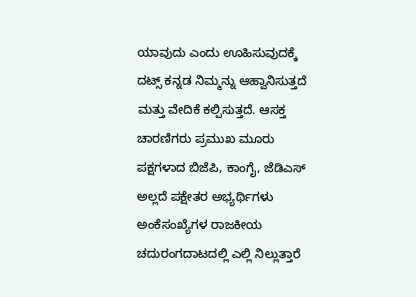ಯಾವುದು ಎಂದು ಊಹಿಸುವುದಕ್ಕೆ ದಟ್ಸ್ ಕನ್ನಡ ನಿಮ್ಮನ್ನು ಆಹ್ವಾನಿಸುತ್ತದೆ ಮತ್ತು ವೇದಿಕೆ ಕಲ್ಪಿಸುತ್ತದೆ. ಆಸಕ್ತ ಚಾರಣಿಗರು ಪ್ರಮುಖ ಮೂರು ಪಕ್ಷಗಳಾದ ಬಿಜೆಪಿ, ಕಾಂಗೈ, ಜೆಡಿಎಸ್ ಅಲ್ಲದೆ ಪಕ್ಷೇತರ ಅಭ್ಯರ್ಥಿಗಳು ಅಂಕೆಸಂಖ್ಯೆಗಳ ರಾಜಕೀಯ ಚದುರಂಗದಾಟದಲ್ಲಿ ಎಲ್ಲಿ ನಿಲ್ಲುತ್ತಾರೆ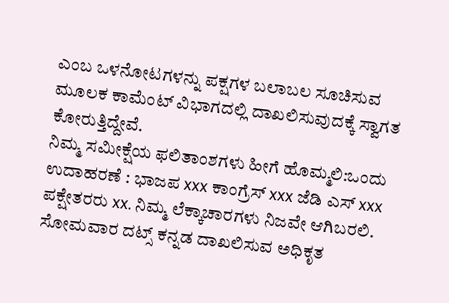ಎಂಬ ಒಳನೋಟಗಳನ್ನು ಪಕ್ಷಗಳ ಬಲಾಬಲ ಸೂಚಿಸುವ ಮೂಲಕ ಕಾಮೆಂಟ್ ವಿಭಾಗದಲ್ಲಿ ದಾಖಲಿಸುವುದಕ್ಕೆ ಸ್ವಾಗತ ಕೋರುತ್ತಿದ್ದೇವೆ.
ನಿಮ್ಮ ಸಮೀಕ್ಷೆಯ ಫಲಿತಾಂಶಗಳು ಹೀಗೆ ಹೊಮ್ಮಲಿ:ಒಂದು ಉದಾಹರಣೆ : ಭಾಜಪ xxx ಕಾಂಗ್ರೆಸ್ xxx ಜೆಡಿ ಎಸ್ xxx ಪಕ್ಷೇತರರು xx. ನಿಮ್ಮ ಲೆಕ್ಕಾಚಾರಗಳು ನಿಜವೇ ಆಗಿಬರಲಿ. ಸೋಮವಾರ ದಟ್ಸ್ ಕನ್ನಡ ದಾಖಲಿಸುವ ಅಧಿಕೃತ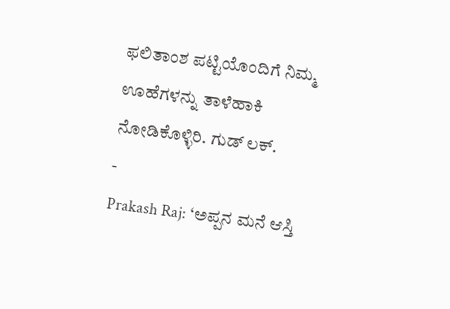ಫಲಿತಾಂಶ ಪಟ್ಟಿಯೊಂದಿಗೆ ನಿಮ್ಮ ಊಹೆಗಳನ್ನು ತಾಳೆಹಾಕಿ ನೋಡಿಕೊಳ್ಳಿರಿ. ಗುಡ್ ಲಕ್.
-
Prakash Raj: ‘ಅಪ್ಪನ ಮನೆ ಆಸ್ತಿ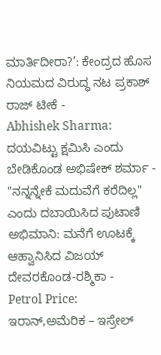ಮಾರ್ತಿದೀರಾ?’: ಕೇಂದ್ರದ ಹೊಸ ನಿಯಮದ ವಿರುದ್ಧ ನಟ ಪ್ರಕಾಶ್ ರಾಜ್ ಟೀಕೆ -
Abhishek Sharma: ದಯವಿಟ್ಟು ಕ್ಷಮಿಸಿ ಎಂದು ಬೇಡಿಕೊಂಡ ಅಭಿಷೇಕ್ ಶರ್ಮಾ -
"ನನ್ನನ್ನೇಕೆ ಮದುವೆಗೆ ಕರೆದಿಲ್ಲ" ಎಂದು ದಬಾಯಿಸಿದ ಪುಟಾಣಿ ಅಭಿಮಾನಿ: ಮನೆಗೆ ಊಟಕ್ಕೆ ಆಹ್ವಾನಿಸಿದ ವಿಜಯ್ ದೇವರಕೊಂಡ-ರಶ್ಮಿಕಾ -
Petrol Price: ಇರಾನ್,ಅಮೆರಿಕ – ಇಸ್ರೇಲ್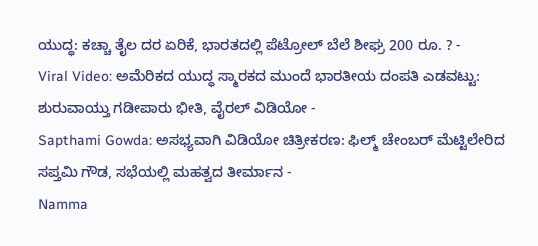ಯುದ್ಧ: ಕಚ್ಚಾ ತೈಲ ದರ ಏರಿಕೆ, ಭಾರತದಲ್ಲಿ ಪೆಟ್ರೋಲ್ ಬೆಲೆ ಶೀಘ್ರ 200 ರೂ. ? -
Viral Video: ಅಮೆರಿಕದ ಯುದ್ಧ ಸ್ಮಾರಕದ ಮುಂದೆ ಭಾರತೀಯ ದಂಪತಿ ಎಡವಟ್ಟು: ಶುರುವಾಯ್ತು ಗಡೀಪಾರು ಭೀತಿ, ವೈರಲ್ ವಿಡಿಯೋ -
Sapthami Gowda: ಅಸಭ್ಯವಾಗಿ ವಿಡಿಯೋ ಚಿತ್ರೀಕರಣ: ಫಿಲ್ಮ್ ಚೇಂಬರ್ ಮೆಟ್ಟಿಲೇರಿದ ಸಪ್ತಮಿ ಗೌಡ, ಸಭೆಯಲ್ಲಿ ಮಹತ್ವದ ತೀರ್ಮಾನ -
Namma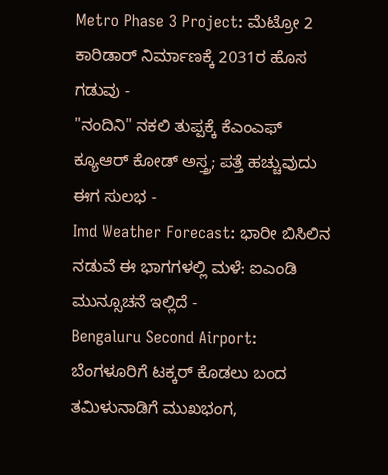Metro Phase 3 Project: ಮೆಟ್ರೋ 2 ಕಾರಿಡಾರ್ ನಿರ್ಮಾಣಕ್ಕೆ 2031ರ ಹೊಸ ಗಡುವು -
"ನಂದಿನಿ" ನಕಲಿ ತುಪ್ಪಕ್ಕೆ ಕೆಎಂಎಫ್ ಕ್ಯೂಆರ್ ಕೋಡ್ ಅಸ್ತ್ರ; ಪತ್ತೆ ಹಚ್ಚುವುದು ಈಗ ಸುಲಭ -
Imd Weather Forecast: ಭಾರೀ ಬಿಸಿಲಿನ ನಡುವೆ ಈ ಭಾಗಗಳಲ್ಲಿ ಮಳೆ: ಐಎಂಡಿ ಮುನ್ಸೂಚನೆ ಇಲ್ಲಿದೆ -
Bengaluru Second Airport: ಬೆಂಗಳೂರಿಗೆ ಟಕ್ಕರ್ ಕೊಡಲು ಬಂದ ತಮಿಳುನಾಡಿಗೆ ಮುಖಭಂಗ,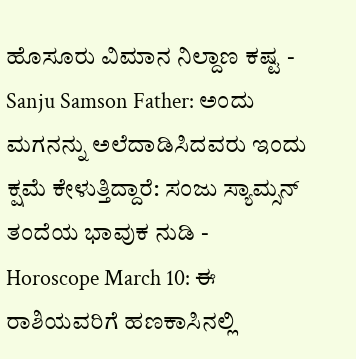ಹೊಸೂರು ವಿಮಾನ ನಿಲ್ದಾಣ ಕಷ್ಟ -
Sanju Samson Father: ಅಂದು ಮಗನನ್ನು ಅಲೆದಾಡಿಸಿದವರು ಇಂದು ಕ್ಷಮೆ ಕೇಳುತ್ತಿದ್ದಾರೆ: ಸಂಜು ಸ್ಯಾಮ್ಸನ್ ತಂದೆಯ ಭಾವುಕ ನುಡಿ -
Horoscope March 10: ಈ ರಾಶಿಯವರಿಗೆ ಹಣಕಾಸಿನಲ್ಲಿ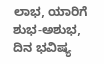ಲಾಭ, ಯಾರಿಗೆ ಶುಭ-ಅಶುಭ, ದಿನ ಭವಿಷ್ಯ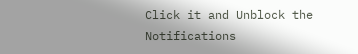Click it and Unblock the Notifications